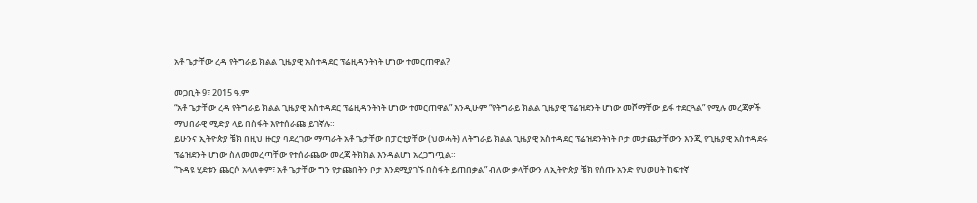አቶ ጌታቸው ረዳ የትግራይ ክልል ጊዜያዊ አስተዳደር ፕሬዚዳንትነት ሆነው ተመርጠዋል?

መጋቢት 9፣ 2015 ዓ.ም
“አቶ ጌታቸው ረዳ የትግራይ ክልል ጊዜያዊ አስተዳደር ፕሬዚዳንትነት ሆነው ተመርጠዋል” እንዲሁም “የትግራይ ክልል ጊዜያዊ ፕሬዝደንት ሆነው መሾማቸው ይፋ ተደርጓል” የሚሉ መረጃዎች ማህበራዊ ሚድያ ላይ በስፋት እየተሰራጩ ይገኛሉ።
ይሁንና ኢትዮጵያ ቼክ በዚህ ዙርያ ባደረገው ማጣራት አቶ ጌታቸው በፓርቲያቸው (ህወሓት) ለትግራይ ክልል ጊዜያዊ አስተዳደር ፕሬዝደንትነት ቦታ መታጨታቸውን እንጂ የጊዜያዊ አስተዳደሩ ፕሬዝደንት ሆነው ስለመመረጣቸው የተሰራጨው መረጃ ትክክል እንዳልሆነ አረጋግጧል።
“ጉዳዩ ሂደቱን ጨርሶ አላለቀም፣ አቶ ጌታቸው ግን የታጩበትን ቦታ እንደሚያገኙ በስፋት ይጠበቃል” ብለው ቃላቸውን ለኢትዮጵያ ቼክ የሰጡ አንድ የህወሀት ከፍተኛ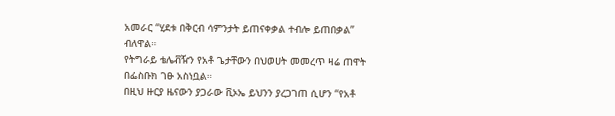አመራር “ሂደቱ በቅርብ ሳምንታት ይጠናቀቃል ተብሎ ይጠበቃል” ብለዋል።
የትግራይ ቴሌቭዥን የአቶ ጌታቸውን በህወሀት መመረጥ ዛሬ ጠዋት በፌስቡክ ገፁ አስነቧል።
በዚህ ዙርያ ዜናውን ያጋራው ቪኦኤ ይህንን ያረጋገጠ ሲሆን “የአቶ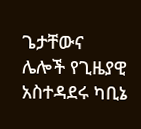ጌታቸውና ሌሎች የጊዜያዊ አስተዳደሩ ካቢኔ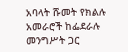አባላት ሹመት የክልሉ አመራሮች ከፌደራሉ መንግሥት ጋር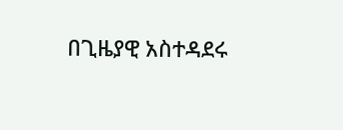በጊዜያዊ አስተዳደሩ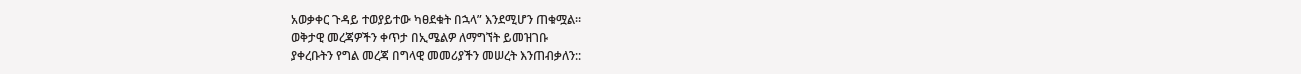አወቃቀር ጉዳይ ተወያይተው ካፀደቁት በኋላ” እንደሚሆን ጠቁሟል።
ወቅታዊ መረጃዎችን ቀጥታ በኢሜልዎ ለማግኘት ይመዝገቡ
ያቀረቡትን የግል መረጃ በግላዊ መመሪያችን መሠረት እንጠብቃለን::